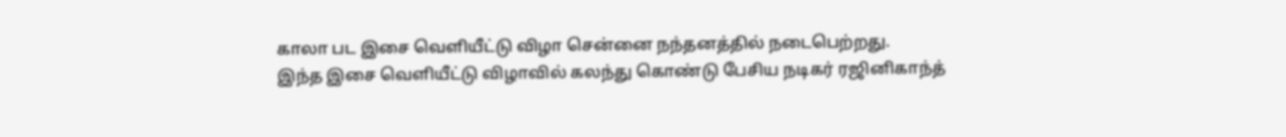காலா பட இசை வெளியீட்டு விழா சென்னை நந்தனத்தில் நடைபெற்றது.
இந்த இசை வெளியீட்டு விழாவில் கலந்து கொண்டு பேசிய நடிகர் ரஜினிகாந்த்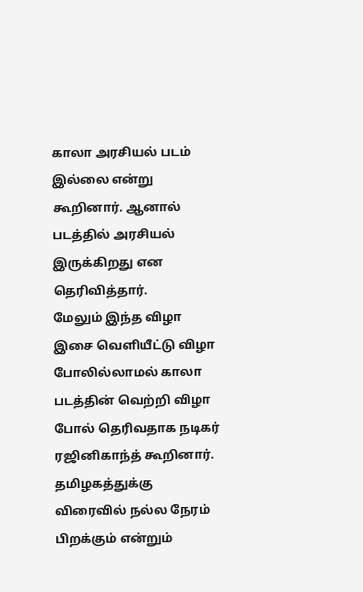காலா அரசியல் படம் இல்லை என்று கூறினார். ஆனால் படத்தில் அரசியல் இருக்கிறது என தெரிவித்தார்.
மேலும் இந்த விழா இசை வெளியீட்டு விழா போலில்லாமல் காலா படத்தின் வெற்றி விழா போல் தெரிவதாக நடிகர் ரஜினிகாந்த் கூறினார்.
தமிழகத்துக்கு விரைவில் நல்ல நேரம் பிறக்கும் என்றும்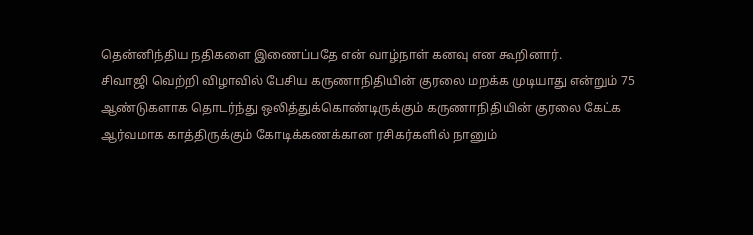தென்னிந்திய நதிகளை இணைப்பதே என் வாழ்நாள் கனவு என கூறினார்.
சிவாஜி வெற்றி விழாவில் பேசிய கருணாநிதியின் குரலை மறக்க முடியாது என்றும் 75 ஆண்டுகளாக தொடர்ந்து ஒலித்துக்கொண்டிருக்கும் கருணாநிதியின் குரலை கேட்க ஆர்வமாக காத்திருக்கும் கோடிக்கணக்கான ரசிகர்களில் நானும்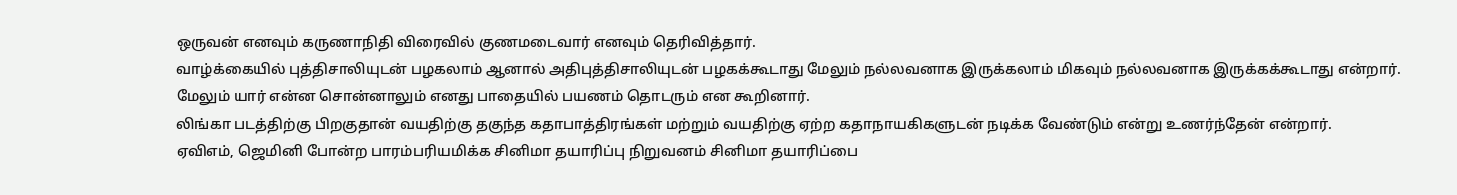ஒருவன் எனவும் கருணாநிதி விரைவில் குணமடைவார் எனவும் தெரிவித்தார்.
வாழ்க்கையில் புத்திசாலியுடன் பழகலாம் ஆனால் அதிபுத்திசாலியுடன் பழகக்கூடாது மேலும் நல்லவனாக இருக்கலாம் மிகவும் நல்லவனாக இருக்கக்கூடாது என்றார்.
மேலும் யார் என்ன சொன்னாலும் எனது பாதையில் பயணம் தொடரும் என கூறினார்.
லிங்கா படத்திற்கு பிறகுதான் வயதிற்கு தகுந்த கதாபாத்திரங்கள் மற்றும் வயதிற்கு ஏற்ற கதாநாயகிகளுடன் நடிக்க வேண்டும் என்று உணர்ந்தேன் என்றார்.
ஏவிஎம், ஜெமினி போன்ற பாரம்பரியமிக்க சினிமா தயாரிப்பு நிறுவனம் சினிமா தயாரிப்பை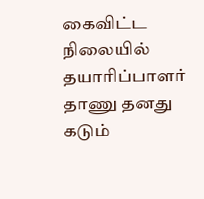கைவிட்ட நிலையில் தயாரிப்பாளர் தாணு தனது கடும்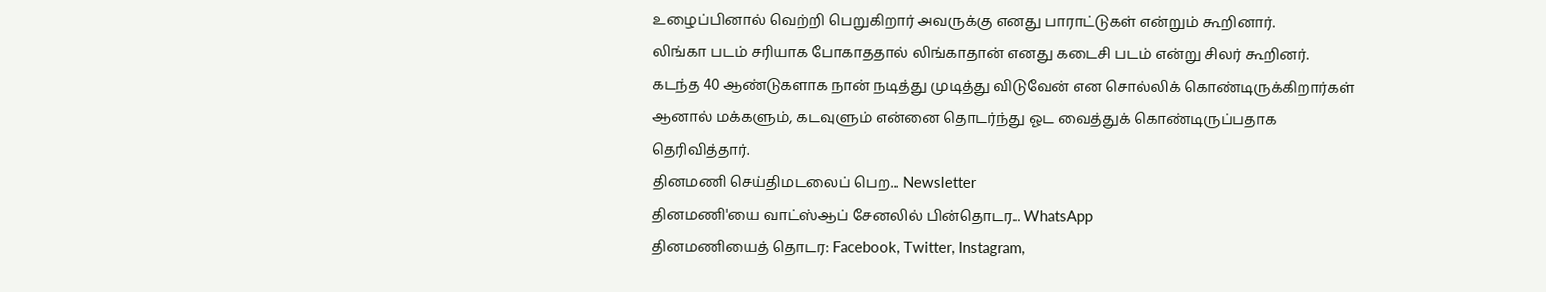உழைப்பினால் வெற்றி பெறுகிறார் அவருக்கு எனது பாராட்டுகள் என்றும் கூறினார்.
லிங்கா படம் சரியாக போகாததால் லிங்காதான் எனது கடைசி படம் என்று சிலர் கூறினர்.
கடந்த 40 ஆண்டுகளாக நான் நடித்து முடித்து விடுவேன் என சொல்லிக் கொண்டிருக்கிறார்கள் ஆனால் மக்களும், கடவுளும் என்னை தொடர்ந்து ஓட வைத்துக் கொண்டிருப்பதாக தெரிவித்தார்.
தினமணி செய்திமடலைப் பெற... Newsletter
தினமணி'யை வாட்ஸ்ஆப் சேனலில் பின்தொடர... WhatsApp
தினமணியைத் தொடர: Facebook, Twitter, Instagram,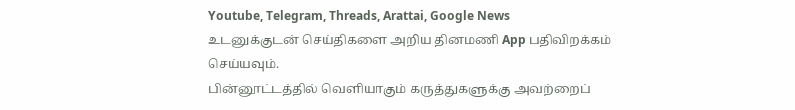Youtube, Telegram, Threads, Arattai, Google News
உடனுக்குடன் செய்திகளை அறிய தினமணி App பதிவிறக்கம் செய்யவும்.
பின்னூட்டத்தில் வெளியாகும் கருத்துகளுக்கு அவற்றைப்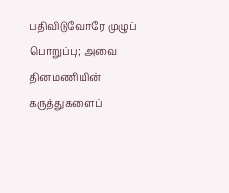பதிவிடுவோரே முழுப் பொறுப்பு; அவை தினமணியின் கருத்துகளைப்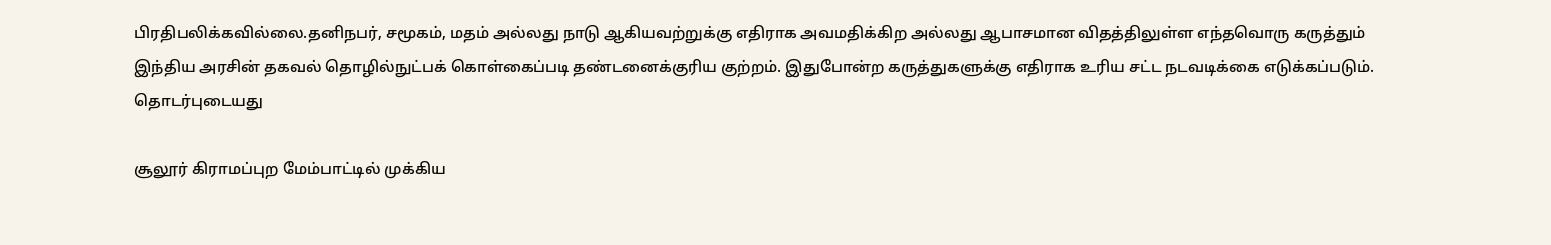பிரதிபலிக்கவில்லை.தனிநபர், சமூகம், மதம் அல்லது நாடு ஆகியவற்றுக்கு எதிராக அவமதிக்கிற அல்லது ஆபாசமான விதத்திலுள்ள எந்தவொரு கருத்தும் இந்திய அரசின் தகவல் தொழில்நுட்பக் கொள்கைப்படி தண்டனைக்குரிய குற்றம். இதுபோன்ற கருத்துகளுக்கு எதிராக உரிய சட்ட நடவடிக்கை எடுக்கப்படும்.
தொடர்புடையது

சூலூர் கிராமப்புற மேம்பாட்டில் முக்கிய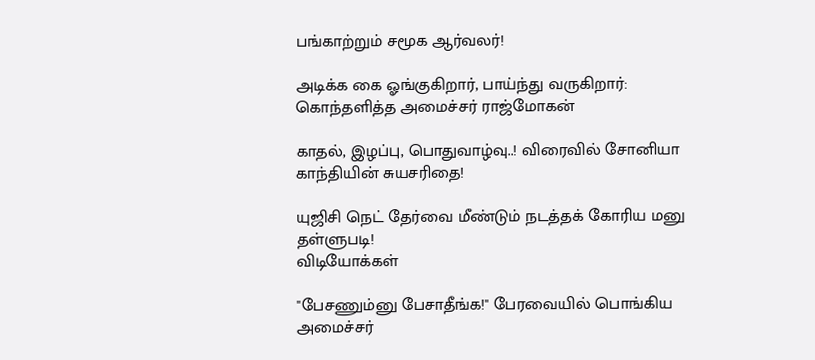பங்காற்றும் சமூக ஆர்வலர்!

அடிக்க கை ஓங்குகிறார், பாய்ந்து வருகிறார்: கொந்தளித்த அமைச்சர் ராஜ்மோகன்

காதல், இழப்பு, பொதுவாழ்வு..! விரைவில் சோனியா காந்தியின் சுயசரிதை!

யுஜிசி நெட் தேர்வை மீண்டும் நடத்தக் கோரிய மனு தள்ளுபடி!
விடியோக்கள்

"பேசணும்னு பேசாதீங்க!" பேரவையில் பொங்கிய அமைச்சர்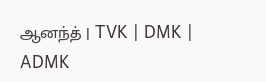ஆனந்த் | TVK | DMK | ADMK